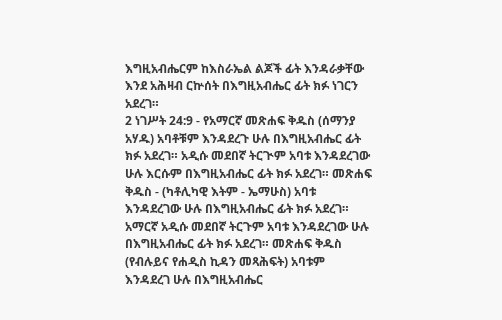እግዚአብሔርም ከእስራኤል ልጆች ፊት እንዳራቃቸው እንደ አሕዛብ ርኵሰት በእግዚአብሔር ፊት ክፉ ነገርን አደረገ።
2 ነገሥት 24:9 - የአማርኛ መጽሐፍ ቅዱስ (ሰማንያ አሃዱ) አባቶቹም እንዳደረጉ ሁሉ በእግዚአብሔር ፊት ክፉ አደረገ። አዲሱ መደበኛ ትርጒም አባቱ እንዳደረገው ሁሉ እርሱም በእግዚአብሔር ፊት ክፉ አደረገ። መጽሐፍ ቅዱስ - (ካቶሊካዊ እትም - ኤማሁስ) አባቱ እንዳደረገው ሁሉ በእግዚአብሔር ፊት ክፉ አደረገ። አማርኛ አዲሱ መደበኛ ትርጉም አባቱ እንዳደረገው ሁሉ በእግዚአብሔር ፊት ክፉ አደረገ። መጽሐፍ ቅዱስ (የብሉይና የሐዲስ ኪዳን መጻሕፍት) አባቱም እንዳደረገ ሁሉ በእግዚአብሔር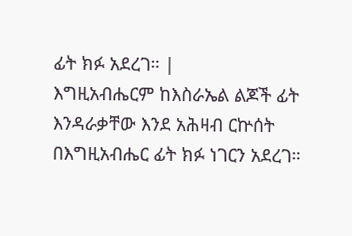ፊት ክፉ አደረገ። |
እግዚአብሔርም ከእስራኤል ልጆች ፊት እንዳራቃቸው እንደ አሕዛብ ርኵሰት በእግዚአብሔር ፊት ክፉ ነገርን አደረገ።